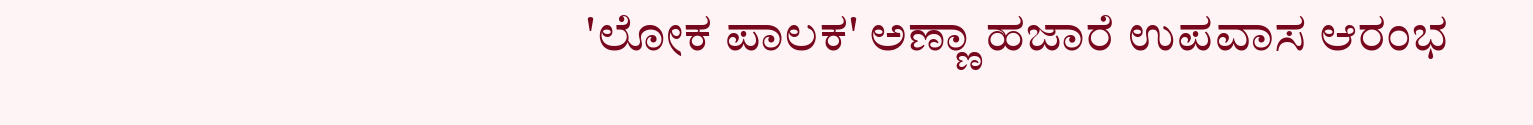'ಲೋಕ ಪಾಲಕ' ಅಣ್ಣಾ ಹಜಾರೆ ಉಪವಾಸ ಆರಂಭ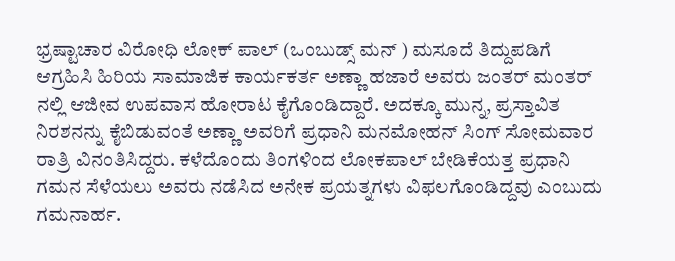ಭ್ರಷ್ಟಾಚಾರ ವಿರೋಧಿ ಲೋಕ್ ಪಾಲ್ (ಒಂಬುಡ್ಸ್ ಮನ್ ) ಮಸೂದೆ ತಿದ್ದುಪಡಿಗೆ ಆಗ್ರಹಿಸಿ ಹಿರಿಯ ಸಾಮಾಜಿಕ ಕಾರ್ಯಕರ್ತ ಅಣ್ಣಾ ಹಜಾರೆ ಅವರು ಜಂತರ್ ಮಂತರ್ ನಲ್ಲಿ ಆಜೀವ ಉಪವಾಸ ಹೋರಾಟ ಕೈಗೊಂಡಿದ್ದಾರೆ. ಅದಕ್ಕೂ ಮುನ್ನ, ಪ್ರಸ್ತಾವಿತ ನಿರಶನನ್ನು ಕೈಬಿಡುವಂತೆ ಅಣ್ಣಾ ಅವರಿಗೆ ಪ್ರಧಾನಿ ಮನಮೋಹನ್ ಸಿಂಗ್ ಸೋಮವಾರ ರಾತ್ರಿ ವಿನಂತಿಸಿದ್ದರು. ಕಳೆದೊಂದು ತಿಂಗಳಿಂದ ಲೋಕಪಾಲ್ ಬೇಡಿಕೆಯತ್ತ ಪ್ರಧಾನಿ ಗಮನ ಸೆಳೆಯಲು ಅವರು ನಡೆಸಿದ ಅನೇಕ ಪ್ರಯತ್ನಗಳು ವಿಫಲಗೊಂಡಿದ್ದವು ಎಂಬುದು ಗಮನಾರ್ಹ.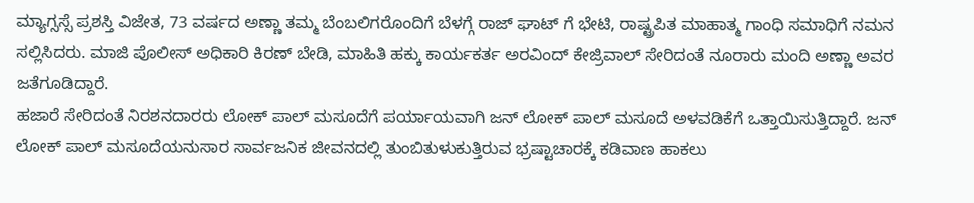ಮ್ಯಾಗ್ಸಸ್ಸೆ ಪ್ರಶಸ್ತಿ ವಿಜೇತ, 73 ವರ್ಷದ ಅಣ್ಣಾ ತಮ್ಮ ಬೆಂಬಲಿಗರೊಂದಿಗೆ ಬೆಳಗ್ಗೆ ರಾಜ್ ಘಾಟ್ ಗೆ ಭೇಟಿ, ರಾಷ್ಟ್ರಪಿತ ಮಾಹಾತ್ಮ ಗಾಂಧಿ ಸಮಾಧಿಗೆ ನಮನ ಸಲ್ಲಿಸಿದರು. ಮಾಜಿ ಪೊಲೀಸ್ ಅಧಿಕಾರಿ ಕಿರಣ್ ಬೇಡಿ, ಮಾಹಿತಿ ಹಕ್ಕು ಕಾರ್ಯಕರ್ತ ಅರವಿಂದ್ ಕೇಜ್ರಿವಾಲ್ ಸೇರಿದಂತೆ ನೂರಾರು ಮಂದಿ ಅಣ್ಣಾ ಅವರ ಜತೆಗೂಡಿದ್ದಾರೆ.
ಹಜಾರೆ ಸೇರಿದಂತೆ ನಿರಶನದಾರರು ಲೋಕ್ ಪಾಲ್ ಮಸೂದೆಗೆ ಪರ್ಯಾಯವಾಗಿ ಜನ್ ಲೋಕ್ ಪಾಲ್ ಮಸೂದೆ ಅಳವಡಿಕೆಗೆ ಒತ್ತಾಯಿಸುತ್ತಿದ್ದಾರೆ. ಜನ್ ಲೋಕ್ ಪಾಲ್ ಮಸೂದೆಯನುಸಾರ ಸಾರ್ವಜನಿಕ ಜೀವನದಲ್ಲಿ ತುಂಬಿತುಳುಕುತ್ತಿರುವ ಭ್ರಷ್ಟಾಚಾರಕ್ಕೆ ಕಡಿವಾಣ ಹಾಕಲು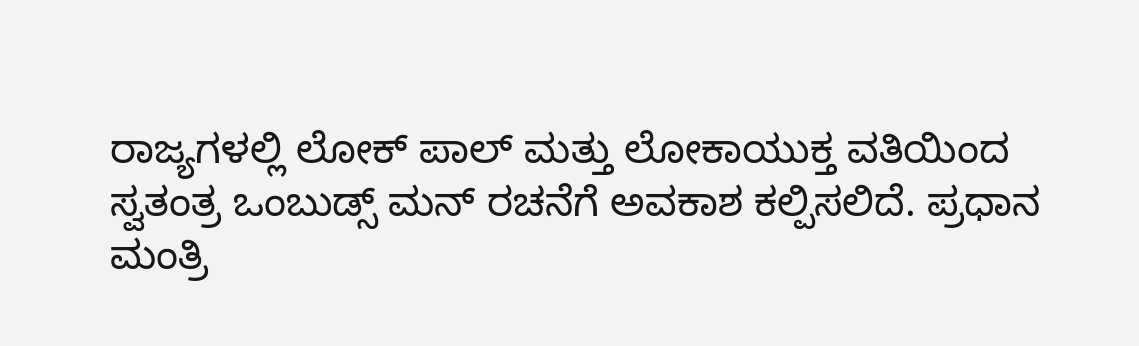ರಾಜ್ಯಗಳಲ್ಲಿ ಲೋಕ್ ಪಾಲ್ ಮತ್ತು ಲೋಕಾಯುಕ್ತ ವತಿಯಿಂದ ಸ್ವತಂತ್ರ ಒಂಬುಡ್ಸ್ ಮನ್ ರಚನೆಗೆ ಅವಕಾಶ ಕಲ್ಪಿಸಲಿದೆ. ಪ್ರಧಾನ ಮಂತ್ರಿ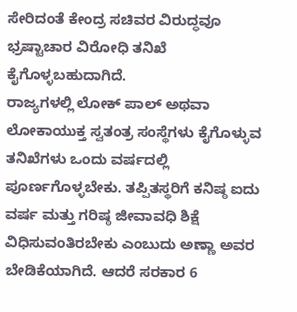ಸೇರಿದಂತೆ ಕೇಂದ್ರ ಸಚಿವರ ವಿರುದ್ಧವೂ ಭ್ರಷ್ಟಾಚಾರ ವಿರೋಧಿ ತನಿಖೆ ಕೈಗೊಳ್ಳಬಹುದಾಗಿದೆ.
ರಾಜ್ಯಗಳಲ್ಲಿ ಲೋಕ್ ಪಾಲ್ ಅಥವಾ ಲೋಕಾಯುಕ್ತ ಸ್ವತಂತ್ರ ಸಂಸ್ಥೆಗಳು ಕೈಗೊಳ್ಳುವ ತನಿಖೆಗಳು ಒಂದು ವರ್ಷದಲ್ಲಿ ಪೂರ್ಣಗೊಳ್ಳಬೇಕು. ತಪ್ಪಿತಸ್ಥರಿಗೆ ಕನಿಷ್ಠ ಐದು ವರ್ಷ ಮತ್ತು ಗರಿಷ್ಠ ಜೀವಾವಧಿ ಶಿಕ್ಷೆ ವಿಧಿಸುವಂತಿರಬೇಕು ಎಂಬುದು ಅಣ್ಣಾ ಅವರ ಬೇಡಿಕೆಯಾಗಿದೆ. ಆದರೆ ಸರಕಾರ 6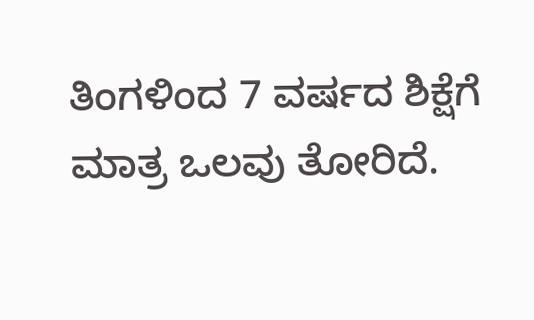ತಿಂಗಳಿಂದ 7 ವರ್ಷದ ಶಿಕ್ಷೆಗೆ ಮಾತ್ರ ಒಲವು ತೋರಿದೆ.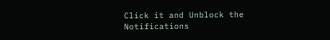Click it and Unblock the Notifications